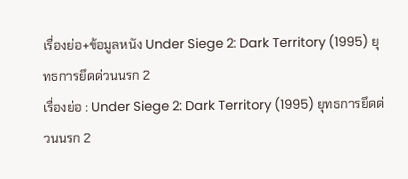เรื่องย่อ+ข้อมูลหนัง Under Siege 2: Dark Territory (1995) ยุทธการยึดด่วนนรก 2
เรื่องย่อ : Under Siege 2: Dark Territory (1995) ยุทธการยึดด่วนนรก 2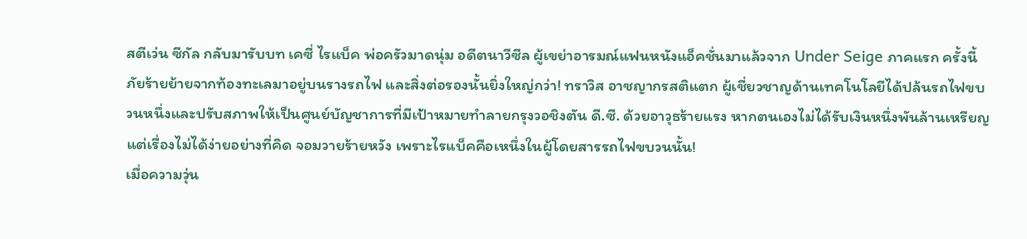สตีเว่น ซีกัล กลับมารับบท เคซี่ ไรแบ็ค พ่อครัวมาดนุ่ม อดีตนาวีซีล ผู้เขย่าอารมณ์แฟนหนังแอ็คชั่นมาแล้วจาก Under Seige ภาคแรก ครั้งนี้ภัยร้ายย้ายจากท้องทะเลมาอยู่บนรางรถไฟ และสิ่งต่อรองนั้นยิ่งใหญ่กว่า! ทราวิส อาชญากรสติแตก ผู้เชี่ยวชาญด้านเทคโนโลยีได้ปล้นรถไฟขบวนหนึ่งและปรับสภาพให้เป็นศูนย์บัญชาการที่มีเป้าหมายทำลายกรุงวอชิงตัน ดี.ซี. ด้วยอาวุธร้ายแรง หากตนเองไม่ได้รับเงินหนึ่งพันล้านเหรียญ แต่เรื่องไม่ได้ง่ายอย่างที่คิด จอมวายร้ายหวัง เพราะไรแบ็คคือเหนึ่งในผู้โดยสารรถไฟขบวนนั้น!
เมื่อความวุ่น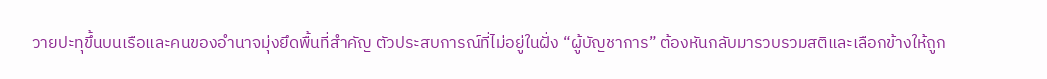วายปะทุขึ้นบนเรือและคนของอำนาจมุ่งยึดพื้นที่สำคัญ ตัวประสบการณ์ที่ไม่อยู่ในฝั่ง “ผู้บัญชาการ” ต้องหันกลับมารวบรวมสติและเลือกข้างให้ถูก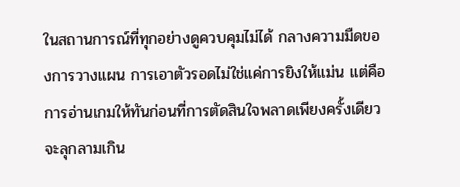ในสถานการณ์ที่ทุกอย่างดูควบคุมไม่ได้ กลางความมืดของการวางแผน การเอาตัวรอดไม่ใช่แค่การยิงให้แม่น แต่คือการอ่านเกมให้ทันก่อนที่การตัดสินใจพลาดเพียงครั้งเดียวจะลุกลามเกิน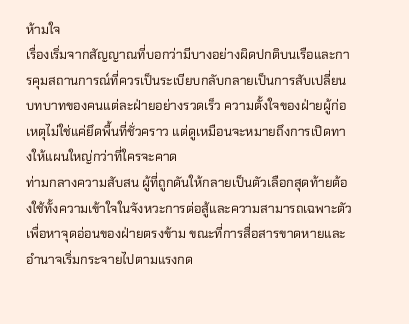ห้ามใจ
เรื่องเริ่มจากสัญญาณที่บอกว่ามีบางอย่างผิดปกติบนเรือและการคุมสถานการณ์ที่ควรเป็นระเบียบกลับกลายเป็นการสับเปลี่ยนบทบาทของคนแต่ละฝ่ายอย่างรวดเร็ว ความตั้งใจของฝ่ายผู้ก่อเหตุไม่ใช่แค่ยึดพื้นที่ชั่วคราว แต่ดูเหมือนจะหมายถึงการเปิดทางให้แผนใหญ่กว่าที่ใครจะคาด
ท่ามกลางความสับสน ผู้ที่ถูกดันให้กลายเป็นตัวเลือกสุดท้ายต้องใช้ทั้งความเข้าใจในจังหวะการต่อสู้และความสามารถเฉพาะตัวเพื่อหาจุดอ่อนของฝ่ายตรงข้าม ขณะที่การสื่อสารขาดหายและอำนาจเริ่มกระจายไปตามแรงกด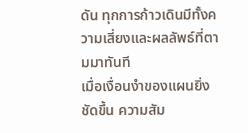ดัน ทุกการก้าวเดินมีทั้งความเสี่ยงและผลลัพธ์ที่ตามมาทันที
เมื่อเงื่อนงำของแผนยิ่งชัดขึ้น ความสัม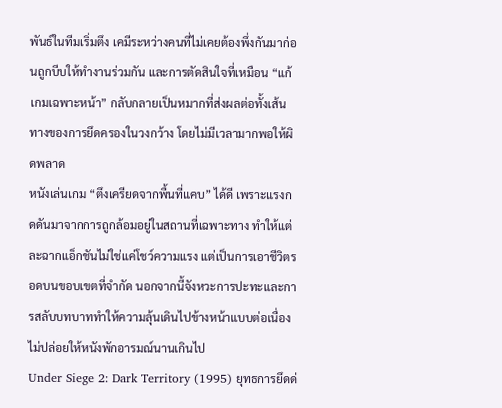พันธ์ในทีมเริ่มตึง เคมีระหว่างคนที่ไม่เคยต้องพึ่งกันมาก่อนถูกบีบให้ทำงานร่วมกัน และการตัดสินใจที่เหมือน “แก้เกมเฉพาะหน้า” กลับกลายเป็นหมากที่ส่งผลต่อทั้งเส้นทางของการยึดครองในวงกว้าง โดยไม่มีเวลามากพอให้ผิดพลาด
หนังเล่นเกม “ตึงเครียดจากพื้นที่แคบ” ได้ดี เพราะแรงกดดันมาจากการถูกล้อมอยู่ในสถานที่เฉพาะทาง ทำให้แต่ละฉากแอ็กชันไม่ใช่แค่โชว์ความแรง แต่เป็นการเอาชีวิตรอดบนขอบเขตที่จำกัด นอกจากนี้จังหวะการปะทะและการสลับบทบาททำให้ความลุ้นเดินไปข้างหน้าแบบต่อเนื่อง ไม่ปล่อยให้หนังพักอารมณ์นานเกินไป
Under Siege 2: Dark Territory (1995) ยุทธการยึดด่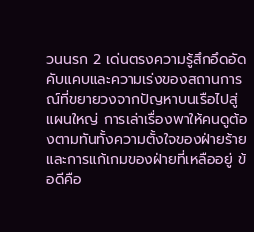วนนรก 2 เด่นตรงความรู้สึกอึดอัดคับแคบและความเร่งของสถานการณ์ที่ขยายวงจากปัญหาบนเรือไปสู่แผนใหญ่ การเล่าเรื่องพาให้คนดูต้องตามทันทั้งความตั้งใจของฝ่ายร้ายและการแก้เกมของฝ่ายที่เหลืออยู่ ข้อดีคือ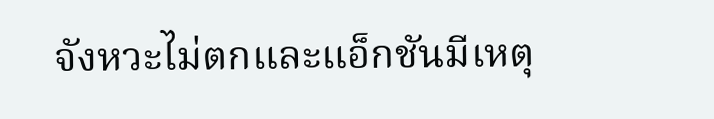จังหวะไม่ตกและแอ็กชันมีเหตุ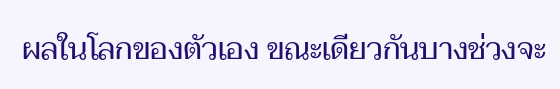ผลในโลกของตัวเอง ขณะเดียวกันบางช่วงจะ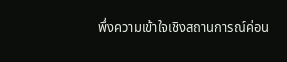พึ่งความเข้าใจเชิงสถานการณ์ค่อน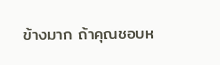ข้างมาก ถ้าคุณชอบห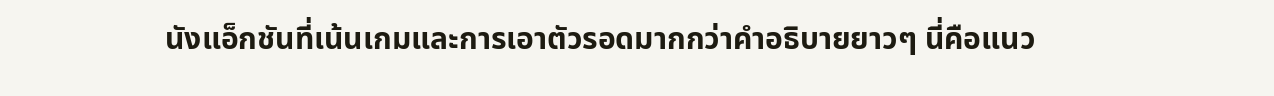นังแอ็กชันที่เน้นเกมและการเอาตัวรอดมากกว่าคำอธิบายยาวๆ นี่คือแนว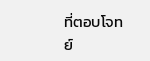ที่ตอบโจทย์